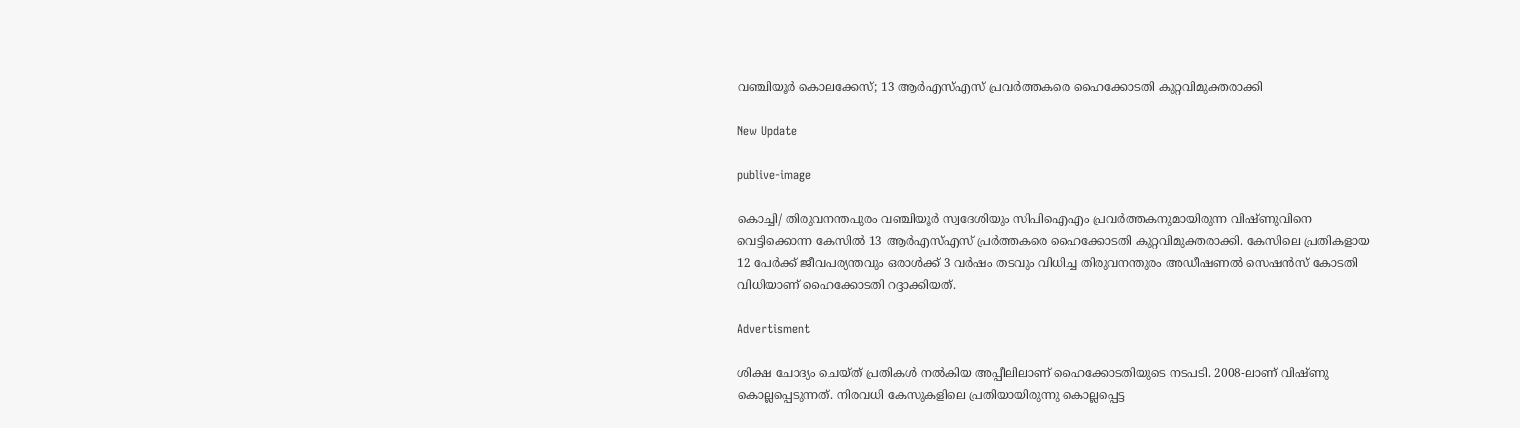വഞ്ചിയൂര്‍ കൊലക്കേസ്; 13 ആര്‍എസ്എസ് പ്രവര്‍ത്തകരെ ഹൈക്കോടതി കുറ്റവിമുക്തരാക്കി

New Update

publive-image

കൊച്ചി/ തിരുവനന്തപുരം വഞ്ചിയൂര്‍ സ്വദേശിയും സിപിഐഎം പ്രവര്‍ത്തകനുമായിരുന്ന വിഷ്ണുവിനെ വെട്ടിക്കൊന്ന കേസില്‍ 13 ആര്‍എസ്എസ് പ്രര്‍ത്തകരെ ഹൈക്കോടതി കുറ്റവിമുക്തരാക്കി. കേസിലെ പ്രതികളായ 12 പേര്‍ക്ക് ജീവപര്യന്തവും ഒരാള്‍ക്ക് 3 വര്‍ഷം തടവും വിധിച്ച തിരുവനന്തുരം അഡീഷണല്‍ സെഷന്‍സ് കോടതി വിധിയാണ് ഹൈക്കോടതി റദ്ദാക്കിയത്.

Advertisment

ശിക്ഷ ചോദ്യം ചെയ്ത് പ്രതികള്‍ നല്‍കിയ അപ്പീലിലാണ് ഹൈക്കോടതിയുടെ നടപടി. 2008-ലാണ് വിഷ്ണു കൊല്ലപ്പെടുന്നത്. നിരവധി കേസുകളിലെ പ്രതിയായിരുന്നു കൊല്ലപ്പെട്ട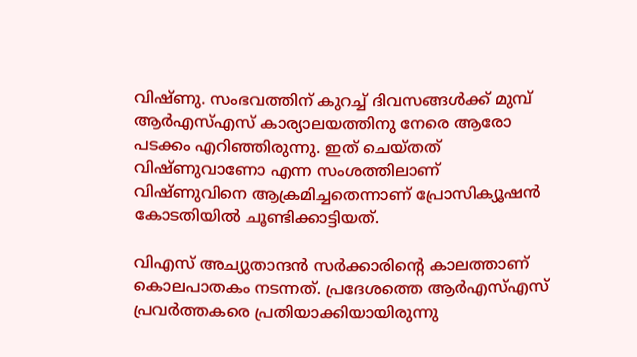വിഷ്ണു. സംഭവത്തിന് കുറച്ച് ദിവസങ്ങള്‍ക്ക് മുമ്പ് ആര്‍എസ്എസ് കാര്യാലയത്തിനു നേരെ ആരോ പടക്കം എറിഞ്ഞിരുന്നു. ഇത് ചെയ്തത് വിഷ്ണുവാണോ എന്ന സംശത്തിലാണ് വിഷ്ണുവിനെ ആക്രമിച്ചതെന്നാണ് പ്രോസിക്യൂഷന്‍ കോടതിയില്‍ ചൂണ്ടിക്കാട്ടിയത്.

വിഎസ് അച്യുതാന്ദന്‍ സര്‍ക്കാരിന്റെ കാലത്താണ് കൊലപാതകം നടന്നത്. പ്രദേശത്തെ ആര്‍എസ്എസ് പ്രവര്‍ത്തകരെ പ്രതിയാക്കിയായിരുന്നു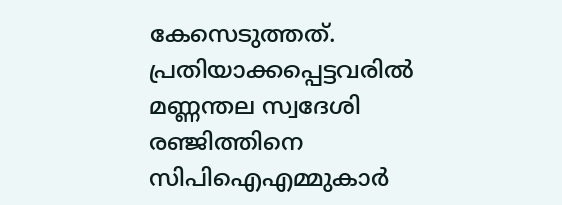കേസെടുത്തത്. പ്രതിയാക്കപ്പെട്ടവരില്‍ മണ്ണന്തല സ്വദേശി രഞ്ജിത്തിനെ സിപിഐഎമ്മുകാര്‍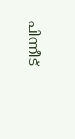പിന്നീട്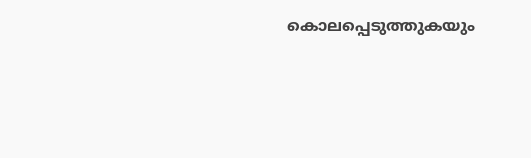കൊലപ്പെടുത്തുകയും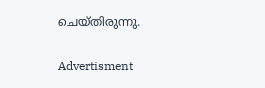ചെയ്തിരുന്നു.

Advertisment